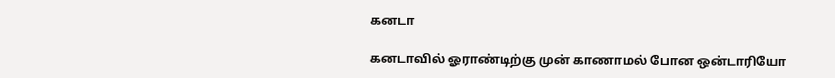கனடா

கனடாவில் ஓராண்டிற்கு முன் காணாமல் போன ஒன்டாரியோ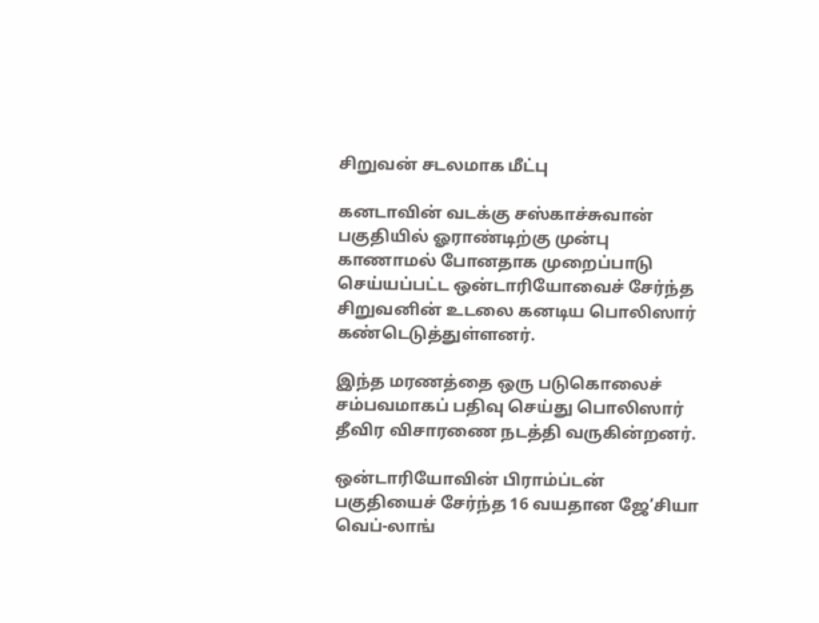சிறுவன் சடலமாக மீட்பு

கனடாவின் வடக்கு சஸ்காச்சுவான் பகுதியில் ஓராண்டிற்கு முன்பு காணாமல் போனதாக முறைப்பாடு செய்யப்பட்ட ஒன்டாரியோவைச் சேர்ந்த சிறுவனின் உடலை கனடிய பொலிஸார் கண்டெடுத்துள்ளனர்.

இந்த மரணத்தை ஒரு படுகொலைச் சம்பவமாகப் பதிவு செய்து பொலிஸார் தீவிர விசாரணை நடத்தி வருகின்றனர்.

ஒன்டாரியோவின் பிராம்ப்டன்  பகுதியைச் சேர்ந்த 16 வயதான ஜே’சியா வெப்-லாங்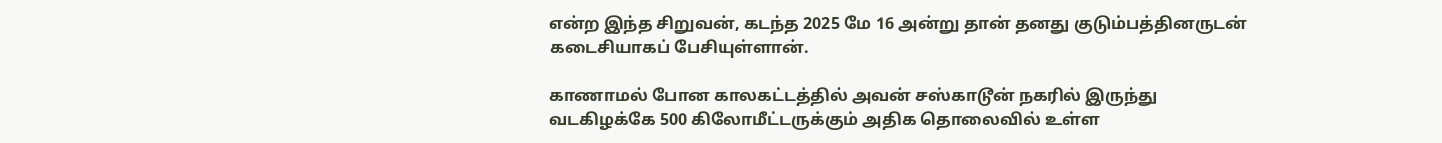என்ற இந்த சிறுவன், கடந்த 2025 மே 16 அன்று தான் தனது குடும்பத்தினருடன் கடைசியாகப் பேசியுள்ளான்.

காணாமல் போன காலகட்டத்தில் அவன் சஸ்காடூன் நகரில் இருந்து வடகிழக்கே 500 கிலோமீட்டருக்கும் அதிக தொலைவில் உள்ள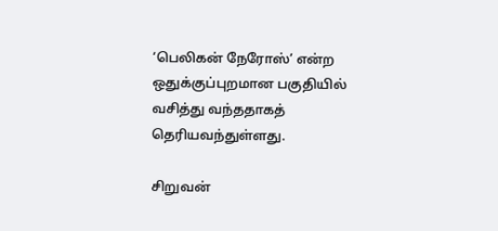‘பெலிகன் நேரோஸ்’ என்ற ஒதுக்குப்புறமான பகுதியில் வசித்து வந்ததாகத் தெரியவந்துள்ளது.

சிறுவன்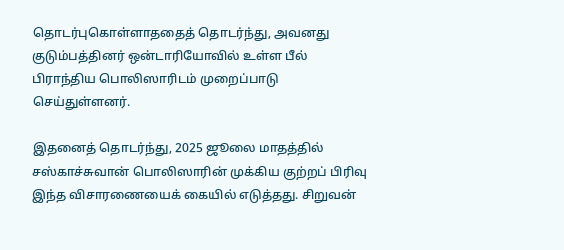தொடர்புகொள்ளாததைத் தொடர்ந்து, அவனது குடும்பத்தினர் ஒன்டாரியோவில் உள்ள பீல் பிராந்திய பொலிஸாரிடம் முறைப்பாடு செய்துள்ளனர்.

இதனைத் தொடர்ந்து, 2025 ஜூலை மாதத்தில் சஸ்காச்சுவான் பொலிஸாரின் முக்கிய குற்றப் பிரிவு இந்த விசாரணையைக் கையில் எடுத்தது. சிறுவன்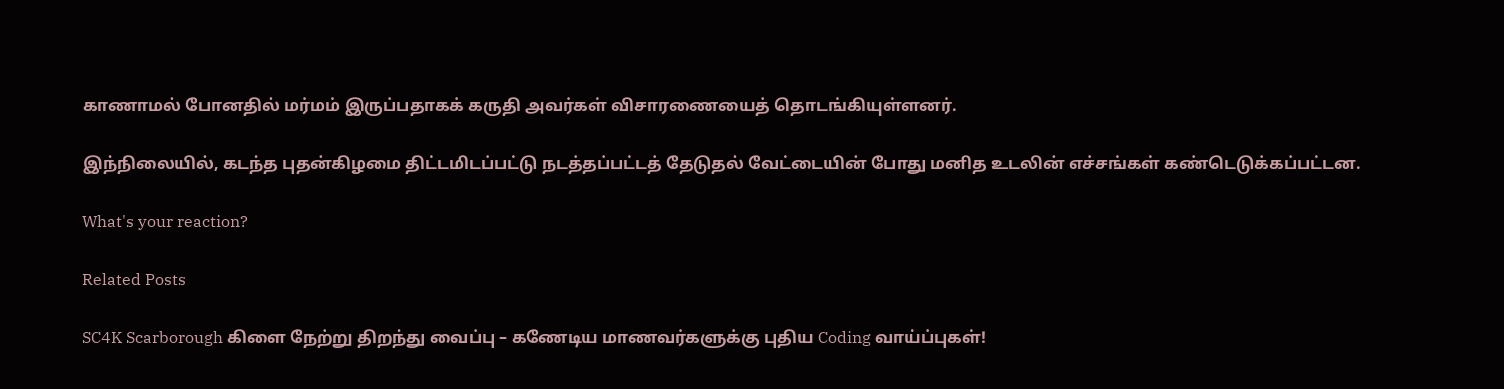காணாமல் போனதில் மர்மம் இருப்பதாகக் கருதி அவர்கள் விசாரணையைத் தொடங்கியுள்ளனர்.

இந்நிலையில், கடந்த புதன்கிழமை திட்டமிடப்பட்டு நடத்தப்பட்டத் தேடுதல் வேட்டையின் போது மனித உடலின் எச்சங்கள் கண்டெடுக்கப்பட்டன.

What's your reaction?

Related Posts

SC4K Scarborough கிளை நேற்று திறந்து வைப்பு – கணேடிய மாணவர்களுக்கு புதிய Coding வாய்ப்புகள்!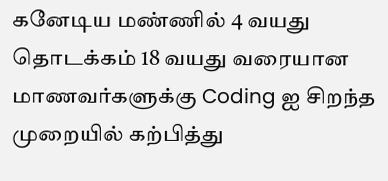கனேடிய மண்ணில் 4 வயது தொடக்கம் 18 வயது வரையான மாணவர்களுக்கு Coding ஐ சிறந்த முறையில் கற்பித்து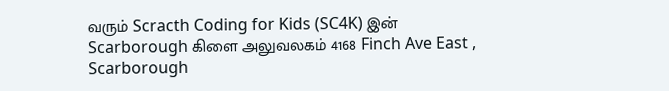வரும் Scracth Coding for Kids (SC4K) இன் Scarborough கிளை அலுவலகம் 4168 Finch Ave East , Scarborough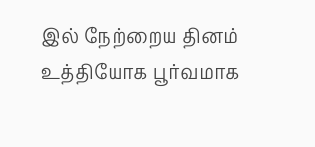இல் நேற்றைய தினம் உத்தியோக பூர்வமாக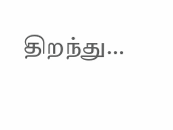திறந்து…